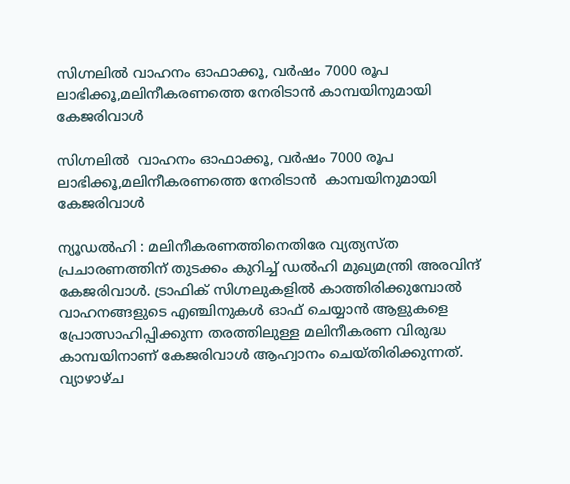സിഗ്നലിൽ വാഹനം ഓഫാക്കൂ, വർഷം 7000 രൂപ ലാഭിക്കൂ,മലിനീകരണത്തെ നേരിടാൻ കാമ്പയിനുമായി കേജരിവാൾ

സിഗ്നലിൽ  വാഹനം ഓഫാക്കൂ, വർഷം 7000 രൂപ ലാഭിക്കൂ,മലിനീകരണത്തെ നേരിടാൻ  കാമ്പയിനുമായി കേജരിവാൾ

ന്യൂഡൽഹി : മലിനീകരണത്തിനെതിരേ വ്യത്യസ്ത പ്രചാരണത്തിന് തുടക്കം കുറിച്ച് ഡൽഹി മുഖ്യമന്ത്രി അരവിന്ദ് കേജരിവാൾ. ട്രാഫിക് സിഗ്നലുകളിൽ കാത്തിരിക്കുമ്പോൽ വാഹനങ്ങളുടെ എഞ്ചിനുകൾ ഓഫ് ചെയ്യാൻ ആളുകളെ പ്രോത്സാഹിപ്പിക്കുന്ന തരത്തിലുള്ള മലിനീകരണ വിരുദ്ധ കാമ്പയിനാണ് കേജരിവാൾ ആഹ്വാനം ചെയ്തിരിക്കുന്നത്. വ്യാഴാഴ്ച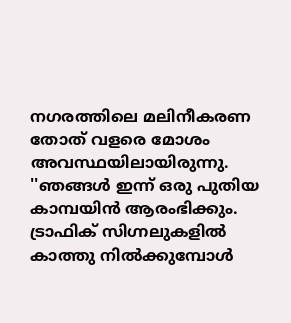നഗരത്തിലെ മലിനീകരണ തോത് വളരെ മോശം അവസ്ഥയിലായിരുന്നു. ''ഞങ്ങൾ ഇന്ന് ഒരു പുതിയ കാമ്പയിൻ ആരംഭിക്കും. ട്രാഫിക് സിഗ്നലുകളിൽ കാത്തു നിൽക്കുമ്പോൾ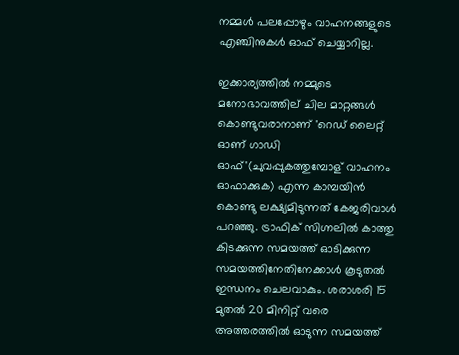നമ്മൾ പലപ്പോഴും വാഹനങ്ങളുടെ എഞ്ചിനുകൾ ഓഫ് ചെയ്യാറില്ല.

ഇക്കാര്യത്തിൽ നമ്മുടെ മനോഭാവത്തില് ചില മാറ്റങ്ങൾ കൊണ്ടുവരാനാണ് 'റെഡ് ലൈറ്റ് ഓണ് ഗാഡി ഓഫ്'(ചുവപ്പുകത്തുമ്പോള് വാഹനം ഓഫാക്കുക) എന്ന കാമ്പയിൻ കൊണ്ടു ലക്ഷ്യമിടുന്നത് കേജരിവാൾ പറഞ്ഞു. ട്രാഫിക് സിഗ്നലിൽ കാത്തു കിടക്കുന്ന സമയത്ത് ഓടിക്കുന്ന സമയത്തിനേതിനേക്കാൾ കൂടുതൽ ഇന്ധനം ചെലവാകും. ശരാശരി 15 മുതൽ 20 മിനിറ്റ് വരെ അത്തരത്തിൽ ഓടുന്ന സമയത്ത്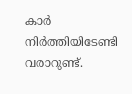കാർ നിർത്തിയിടേണ്ടി വരാറുണ്ട്.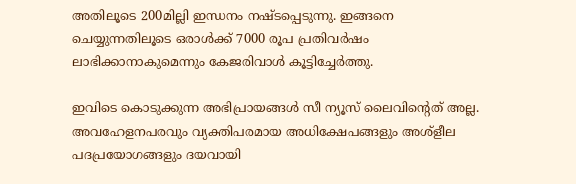അതിലൂടെ 200മില്ലി ഇന്ധനം നഷ്ടപ്പെടുന്നു. ഇങ്ങനെ ചെയ്യുന്നതിലൂടെ ഒരാൾക്ക് 7000 രൂപ പ്രതിവർഷം ലാഭിക്കാനാകുമെന്നും കേജരിവാൾ കൂട്ടിച്ചേർത്തു.

ഇവിടെ കൊടുക്കുന്ന അഭിപ്രായങ്ങള്‍ സീ ന്യൂസ് ലൈവിന്റെത് അല്ല. അവഹേളനപരവും വ്യക്തിപരമായ അധിക്ഷേപങ്ങളും അശ്‌ളീല പദപ്രയോഗങ്ങളും ദയവായി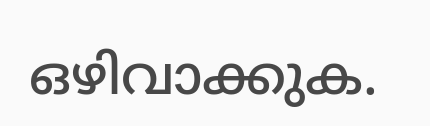ഒഴിവാക്കുക.